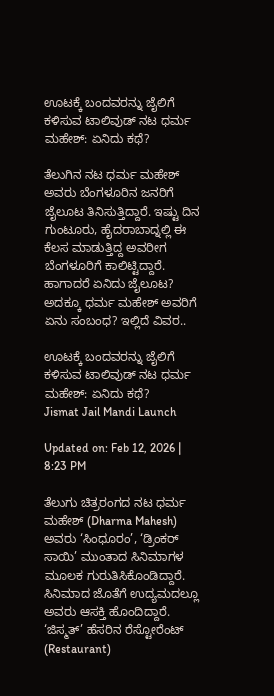ಊಟಕ್ಕೆ ಬಂದವರನ್ನು ಜೈಲಿಗೆ ಕಳಿಸುವ ಟಾಲಿವುಡ್ ನಟ ಧರ್ಮ ಮಹೇಶ್: ಏನಿದು ಕಥೆ?

ತೆಲುಗಿನ ನಟ ಧರ್ಮ ಮಹೇಶ್ ಅವರು ಬೆಂಗಳೂರಿನ ಜನರಿಗೆ ಜೈಲೂಟ ತಿನಿಸುತ್ತಿದ್ದಾರೆ. ಇಷ್ಟು ದಿನ ಗುಂಟೂರು, ಹೈದರಾಬಾದ್ನಲ್ಲಿ ಈ ಕೆಲಸ ಮಾಡುತ್ತಿದ್ದ ಅವರೀಗ ಬೆಂಗಳೂರಿಗೆ ಕಾಲಿಟ್ಟಿದ್ದಾರೆ. ಹಾಗಾದರೆ ಏನಿದು ಜೈಲೂಟ? ಅದಕ್ಕೂ ಧರ್ಮ ಮಹೇಶ್ ಅವರಿಗೆ ಏನು ಸಂಬಂಧ? ಇಲ್ಲಿದೆ ವಿವರ..

ಊಟಕ್ಕೆ ಬಂದವರನ್ನು ಜೈಲಿಗೆ ಕಳಿಸುವ ಟಾಲಿವುಡ್ ನಟ ಧರ್ಮ ಮಹೇಶ್: ಏನಿದು ಕಥೆ?
Jismat Jail Mandi Launch

Updated on: Feb 12, 2026 | 8:23 PM

ತೆಲುಗು ಚಿತ್ರರಂಗದ ನಟ ಧರ್ಮ ಮಹೇಶ್ (Dharma Mahesh) ಅವರು ‘ಸಿಂಧೂರಂ’, ‘ಡ್ರಿಂಕರ್ ಸಾಯಿ’ ಮುಂತಾದ ಸಿನಿಮಾಗಳ ಮೂಲಕ ಗುರುತಿಸಿಕೊಂಡಿದ್ದಾರೆ. ಸಿನಿಮಾದ ಜೊತೆಗೆ ಉದ್ಯಮದಲ್ಲೂ ಅವರು ಆಸಕ್ತಿ ಹೊಂದಿದ್ದಾರೆ. ‘ಜಿಸ್ಮತ್’ ಹೆಸರಿನ ರೆಸ್ಟೋರೆಂಟ್ (Restaurant)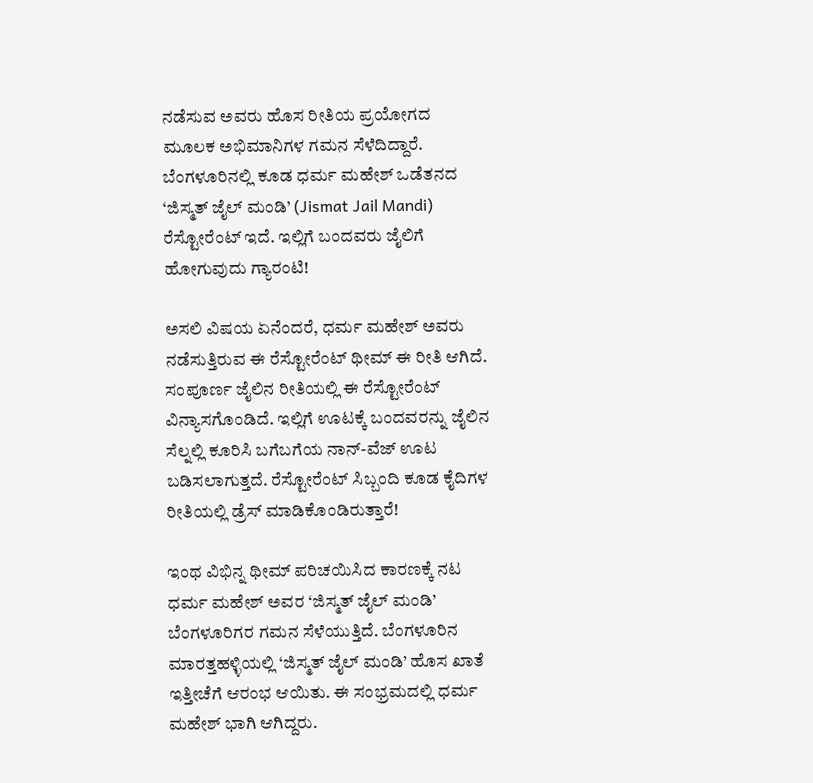ನಡೆಸುವ ಅವರು ಹೊಸ ರೀತಿಯ ಪ್ರಯೋಗದ ಮೂಲಕ ಅಭಿಮಾನಿಗಳ ಗಮನ ಸೆಳೆದಿದ್ದಾರೆ. ಬೆಂಗಳೂರಿನಲ್ಲಿ ಕೂಡ ಧರ್ಮ ಮಹೇಶ್ ಒಡೆತನದ ‘ಜಿಸ್ಮತ್ ಜೈಲ್ ಮಂಡಿ’ (Jismat Jail Mandi) ರೆಸ್ಟೋರೆಂಟ್ ಇದೆ. ಇಲ್ಲಿಗೆ ಬಂದವರು ಜೈಲಿಗೆ ಹೋಗುವುದು ಗ್ಯಾರಂಟಿ!

ಅಸಲಿ ವಿಷಯ ಏನೆಂದರೆ, ಧರ್ಮ ಮಹೇಶ್ ಅವರು ನಡೆಸುತ್ತಿರುವ ಈ ರೆಸ್ಟೋರೆಂಟ್ ಥೀಮ್ ಈ ರೀತಿ ಆಗಿದೆ. ಸಂಪೂರ್ಣ ಜೈಲಿನ ರೀತಿಯಲ್ಲಿ ಈ ರೆಸ್ಟೋರೆಂಟ್ ವಿನ್ಯಾಸಗೊಂಡಿದೆ. ಇಲ್ಲಿಗೆ ಊಟಕ್ಕೆ ಬಂದವರನ್ನು ಜೈಲಿನ ಸೆಲ್ನಲ್ಲಿ ಕೂರಿಸಿ ಬಗೆಬಗೆಯ ನಾನ್-ವೆಜ್ ಊಟ ಬಡಿಸಲಾಗುತ್ತದೆ. ರೆಸ್ಟೋರೆಂಟ್ ಸಿಬ್ಬಂದಿ ಕೂಡ ಕೈದಿಗಳ ರೀತಿಯಲ್ಲಿ ಡ್ರೆಸ್ ಮಾಡಿಕೊಂಡಿರುತ್ತಾರೆ!

ಇಂಥ ವಿಭಿನ್ನ ಥೀಮ್ ಪರಿಚಯಿಸಿದ ಕಾರಣಕ್ಕೆ ನಟ ಧರ್ಮ ಮಹೇಶ್ ಅವರ ‘ಜಿಸ್ಮತ್ ಜೈಲ್ ಮಂಡಿ’ ಬೆಂಗಳೂರಿಗರ ಗಮನ ಸೆಳೆಯುತ್ತಿದೆ. ಬೆಂಗಳೂರಿನ ಮಾರತ್ತಹಳ್ಳಿಯಲ್ಲಿ ‘ಜಿಸ್ಮತ್ ಜೈಲ್ ಮಂಡಿ’ ಹೊಸ ಖಾತೆ ಇತ್ತೀಚೆಗೆ ಆರಂಭ ಆಯಿತು. ಈ ಸಂಭ್ರಮದಲ್ಲಿ ಧರ್ಮ ಮಹೇಶ್ ಭಾಗಿ ಆಗಿದ್ದರು.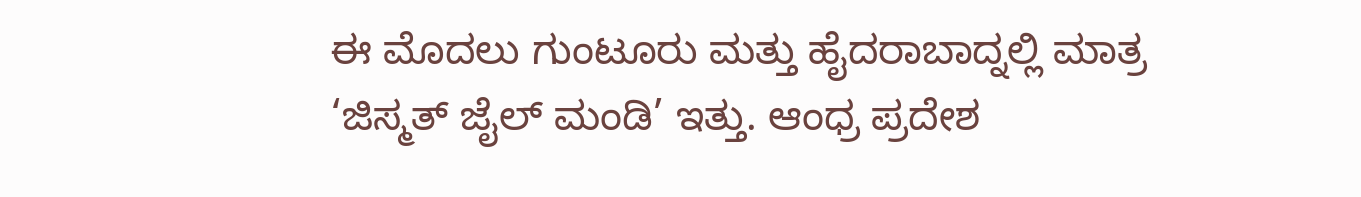ಈ ಮೊದಲು ಗುಂಟೂರು ಮತ್ತು ಹೈದರಾಬಾದ್ನಲ್ಲಿ ಮಾತ್ರ ‘ಜಿಸ್ಮತ್ ಜೈಲ್ ಮಂಡಿ’ ಇತ್ತು. ಆಂಧ್ರ ಪ್ರದೇಶ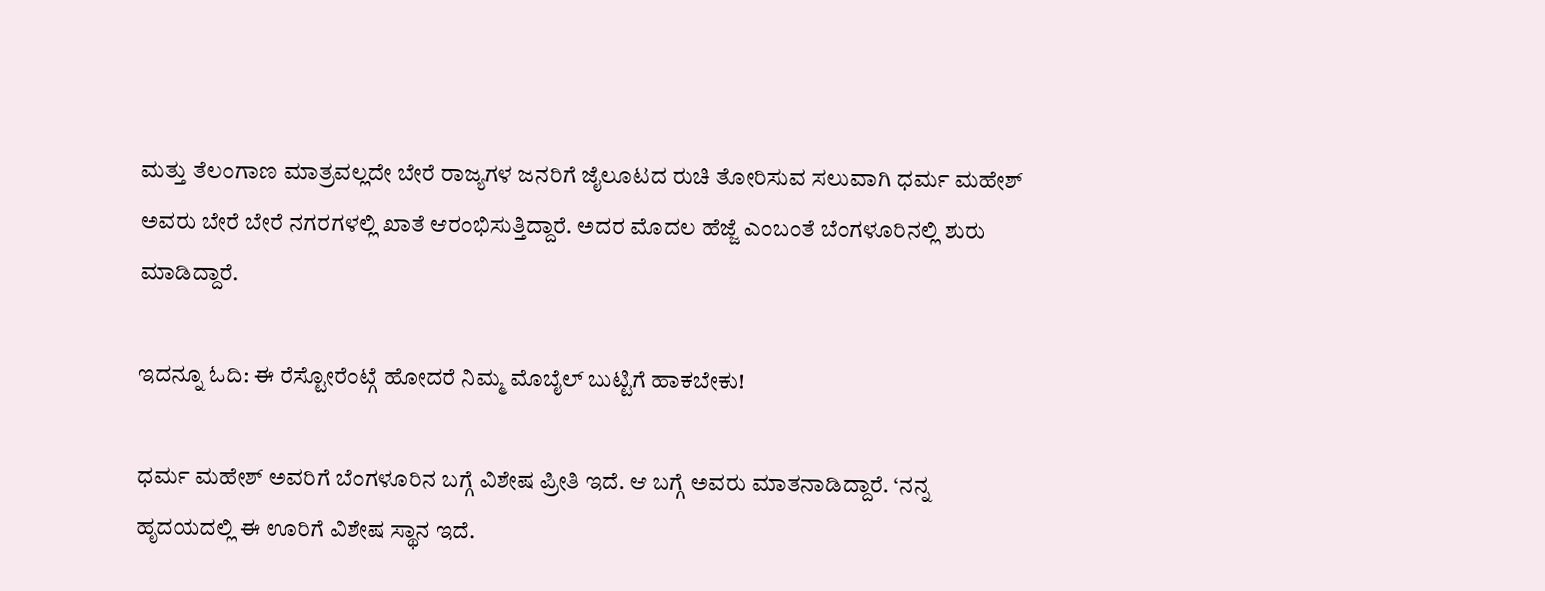ಮತ್ತು ತೆಲಂಗಾಣ ಮಾತ್ರವಲ್ಲದೇ ಬೇರೆ ರಾಜ್ಯಗಳ ಜನರಿಗೆ ಜೈಲೂಟದ ರುಚಿ ತೋರಿಸುವ ಸಲುವಾಗಿ ಧರ್ಮ ಮಹೇಶ್ ಅವರು ಬೇರೆ ಬೇರೆ ನಗರಗಳಲ್ಲಿ ಖಾತೆ ಆರಂಭಿಸುತ್ತಿದ್ದಾರೆ. ಅದರ ಮೊದಲ ಹೆಜ್ಜೆ ಎಂಬಂತೆ ಬೆಂಗಳೂರಿನಲ್ಲಿ ಶುರು ಮಾಡಿದ್ದಾರೆ.

ಇದನ್ನೂ ಓದಿ: ಈ ರೆಸ್ಟೋರೆಂಟ್ಗೆ ಹೋದರೆ ನಿಮ್ಮ ಮೊಬೈಲ್ ಬುಟ್ಟಿಗೆ ಹಾಕಬೇಕು!

ಧರ್ಮ ಮಹೇಶ್ ಅವರಿಗೆ ಬೆಂಗಳೂರಿನ ಬಗ್ಗೆ ವಿಶೇಷ ಪ್ರೀತಿ ಇದೆ. ಆ ಬಗ್ಗೆ ಅವರು ಮಾತನಾಡಿದ್ದಾರೆ. ‘ನನ್ನ ಹೃದಯದಲ್ಲಿ ಈ ಊರಿಗೆ ವಿಶೇಷ ಸ್ಥಾನ ಇದೆ.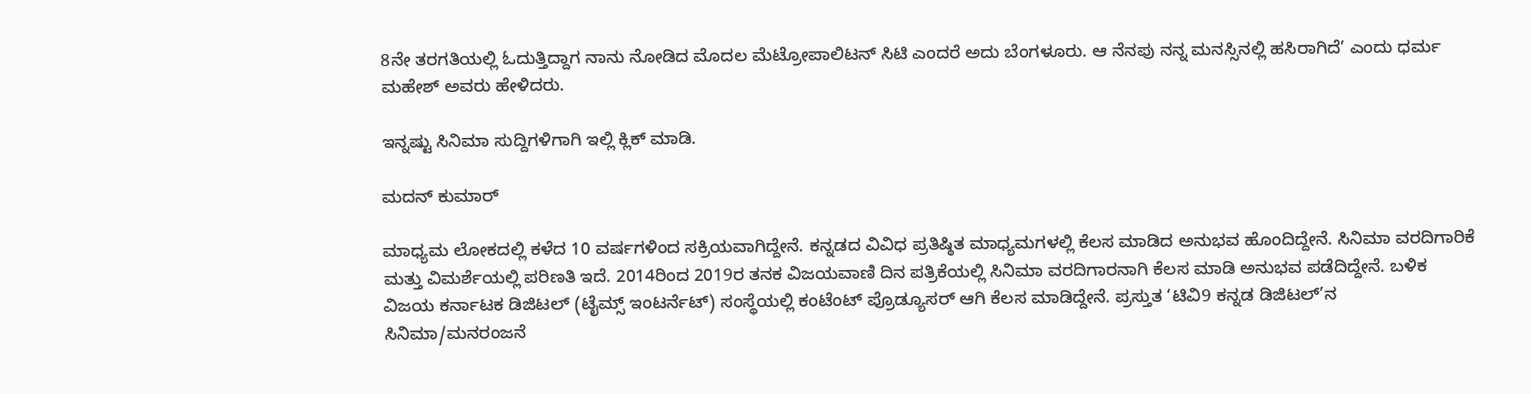8ನೇ ತರಗತಿಯಲ್ಲಿ ಓದುತ್ತಿದ್ದಾಗ ನಾನು ನೋಡಿದ ಮೊದಲ ಮೆಟ್ರೋಪಾಲಿಟನ್ ಸಿಟಿ ಎಂದರೆ ಅದು ಬೆಂಗಳೂರು. ಆ ನೆನಪು ನನ್ನ ಮನಸ್ಸಿನಲ್ಲಿ ಹಸಿರಾಗಿದೆ’ ಎಂದು ಧರ್ಮ ಮಹೇಶ್ ಅವರು ಹೇಳಿದರು.

ಇನ್ನಷ್ಟು ಸಿನಿಮಾ ಸುದ್ದಿಗಳಿಗಾಗಿ ಇಲ್ಲಿ ಕ್ಲಿಕ್ ಮಾಡಿ.

ಮದನ್ ಕುಮಾರ್

ಮಾಧ್ಯಮ ಲೋಕದಲ್ಲಿ ಕಳೆದ 10 ವರ್ಷಗಳಿಂದ ಸಕ್ರಿಯವಾಗಿದ್ದೇನೆ. ಕನ್ನಡದ ವಿವಿಧ ಪ್ರತಿಷ್ಠಿತ ಮಾಧ್ಯಮಗಳಲ್ಲಿ ಕೆಲಸ ಮಾಡಿದ ಅನುಭವ ಹೊಂದಿದ್ದೇನೆ. ಸಿನಿಮಾ ವರದಿಗಾರಿಕೆ ಮತ್ತು ವಿಮರ್ಶೆಯಲ್ಲಿ ಪರಿಣತಿ ಇದೆ. 2014ರಿಂದ 2019ರ ತನಕ ವಿಜಯವಾಣಿ ದಿನ ಪತ್ರಿಕೆಯಲ್ಲಿ ಸಿನಿಮಾ ವರದಿಗಾರನಾಗಿ ಕೆಲಸ ಮಾಡಿ ಅನುಭವ ಪಡೆದಿದ್ದೇನೆ. ಬಳಿಕ ವಿಜಯ ಕರ್ನಾಟಕ ಡಿಜಿಟಲ್ (ಟೈಮ್ಸ್ ಇಂಟರ್ನೆಟ್) ಸಂಸ್ಥೆಯಲ್ಲಿ ಕಂಟೆಂಟ್ ಪ್ರೊಡ್ಯೂಸರ್ ಆಗಿ ಕೆಲಸ ಮಾಡಿದ್ದೇನೆ. ಪ್ರಸ್ತುತ ‘ಟಿವಿ9 ಕನ್ನಡ ಡಿಜಿಟಲ್’ನ ಸಿನಿಮಾ/ಮನರಂಜನೆ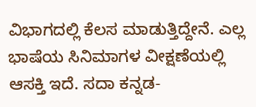ವಿಭಾಗದಲ್ಲಿ ಕೆಲಸ ಮಾಡುತ್ತಿದ್ದೇನೆ. ಎಲ್ಲ ಭಾಷೆಯ ಸಿನಿಮಾಗಳ ವೀಕ್ಷಣೆಯಲ್ಲಿ ಆಸಕ್ತಿ ಇದೆ. ಸದಾ ಕನ್ನಡ-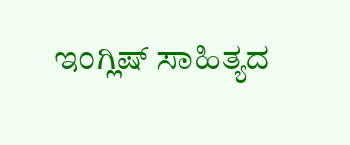ಇಂಗ್ಲಿಷ್ ಸಾಹಿತ್ಯದ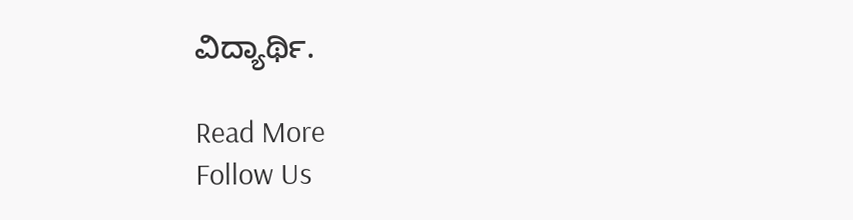ವಿದ್ಯಾರ್ಥಿ.

Read More
Follow Us